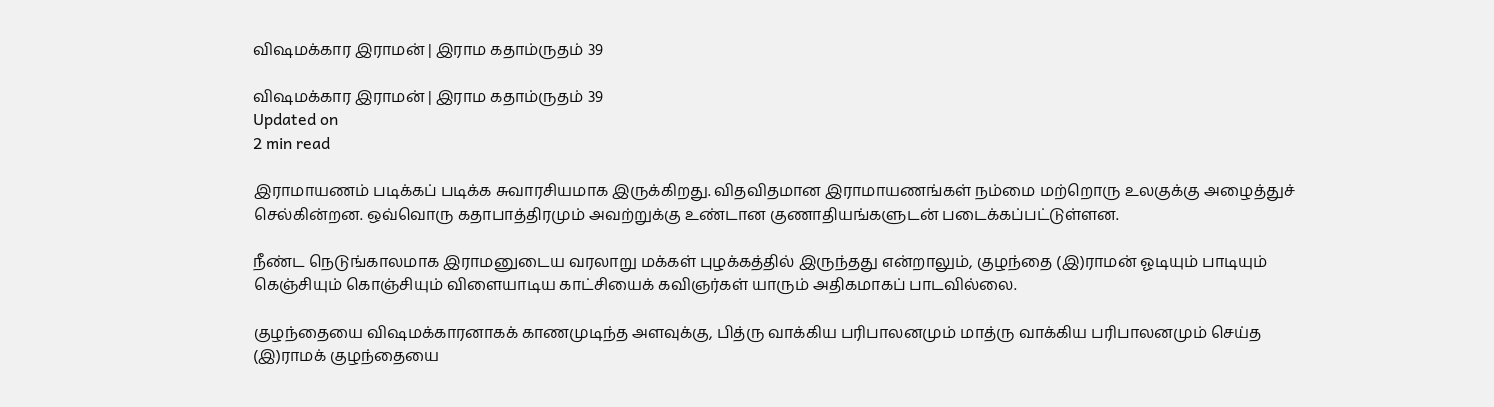விஷமக்கார இராமன் | இராம கதாம்ருதம் 39

விஷமக்கார இராமன் | இராம கதாம்ருதம் 39
Updated on
2 min read

இராமாயணம் படிக்கப் படிக்க சுவாரசியமாக இருக்கிறது. விதவிதமான இராமாயணங்கள் நம்மை மற்றொரு உலகுக்கு அழைத்துச் செல்கின்றன. ஒவ்வொரு கதாபாத்திரமும் அவற்றுக்கு உண்டான குணாதியங்களுடன் படைக்கப்பட்டுள்ளன.

நீண்ட நெடுங்காலமாக இராமனுடைய வரலாறு மக்கள் புழக்கத்தில் இருந்தது என்றாலும், குழந்தை (இ)ராமன் ஓடியும் பாடியும் கெஞ்சியும் கொஞ்சியும் விளையாடிய காட்சியைக் கவிஞர்கள் யாரும் அதிகமாகப் பாடவில்லை.

குழந்தையை விஷமக்காரனாகக் காணமுடிந்த அளவுக்கு, பித்ரு வாக்கிய பரிபாலனமும் மாத்ரு வாக்கிய பரிபாலனமும் செய்த (இ)ராமக் குழந்தையை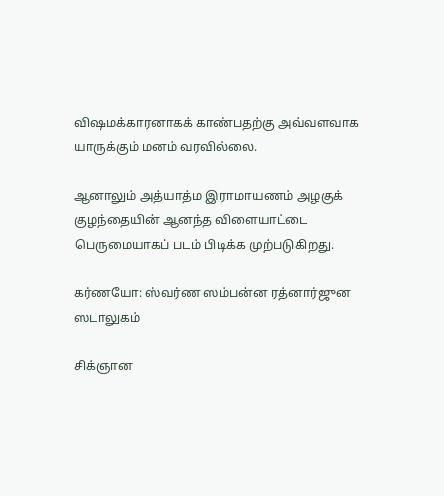விஷமக்காரனாகக் காண்பதற்கு அவ்வளவாக யாருக்கும் மனம் வரவில்லை.

ஆனாலும் அத்யாத்ம இராமாயணம் அழகுக் குழந்தையின் ஆனந்த விளையாட்டை பெருமையாகப் படம் பிடிக்க முற்படுகிறது.

கர்ணயோ: ஸ்வர்ண ஸம்பன்ன ரத்னார்ஜுன ஸடாலுகம்

சிக்ஞான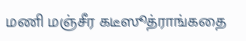மணி மஞ்சீர கடீஸூத்ராங்கதை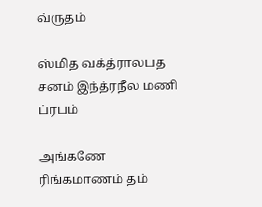வ்ருதம்

ஸ்மித வக்த்ராலபத சனம் இந்த்ரநீல மணி ப்ரபம்

அங்கணே ரிங்கமாணம் தம்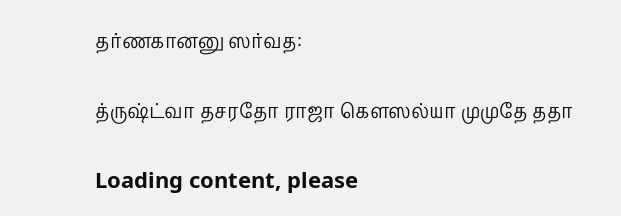தர்ணகானனு ஸர்வத:

த்ருஷ்ட்வா தசரதோ ராஜா கௌஸல்யா முமுதே ததா

Loading content, please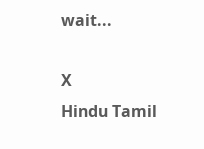wait...

X
Hindu Tamil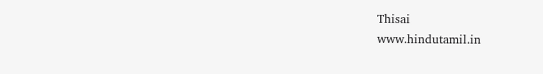Thisai
www.hindutamil.in